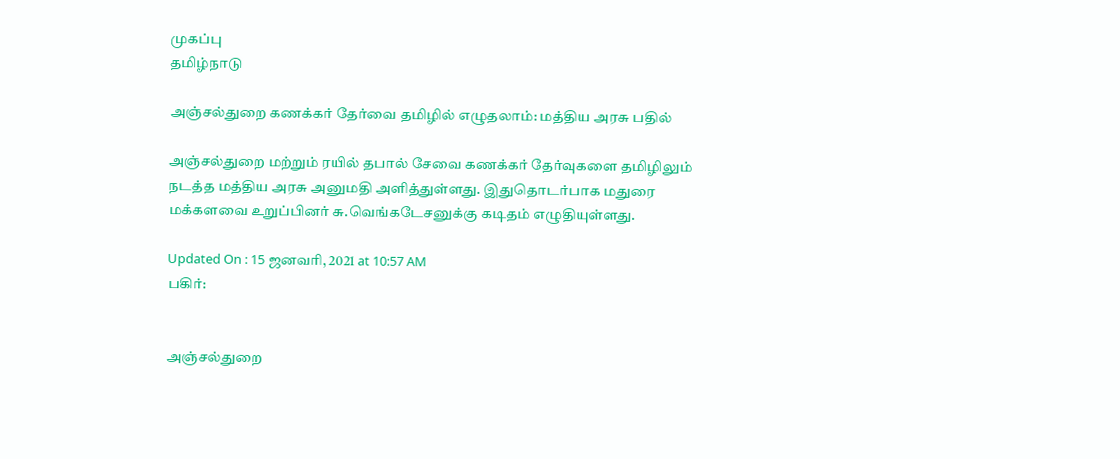முகப்பு
தமிழ்நாடு

அஞ்சல்துறை கணக்கர் தேர்வை தமிழில் எழுதலாம்: மத்திய அரசு பதில்

அஞ்சல்துறை மற்றும் ரயில் தபால் சேவை கணக்கர் தேர்வுகளை தமிழிலும் நடத்த மத்திய அரசு அனுமதி அளித்துள்ளது. இதுதொடர்பாக மதுரை மக்களவை உறுப்பினர் சு.வெங்கடேசனுக்கு கடிதம் எழுதியுள்ளது.

Updated On : 15 ஜனவரி, 2021 at 10:57 AM
பகிர்:


அஞ்சல்துறை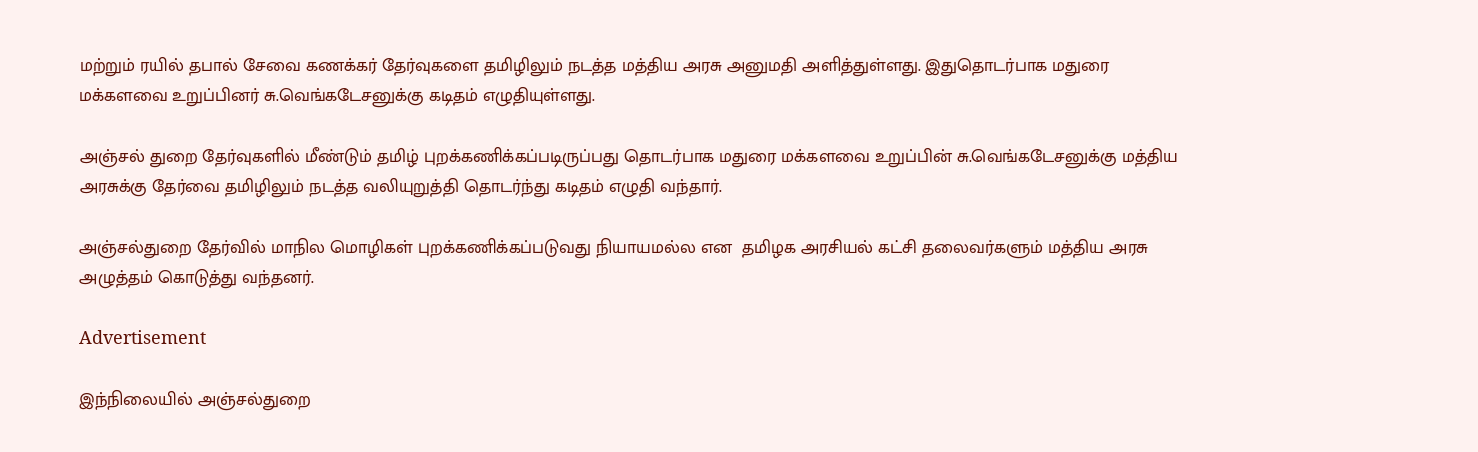மற்றும் ரயில் தபால் சேவை கணக்கர் தேர்வுகளை தமிழிலும் நடத்த மத்திய அரசு அனுமதி அளித்துள்ளது. இதுதொடர்பாக மதுரை மக்களவை உறுப்பினர் சு.வெங்கடேசனுக்கு கடிதம் எழுதியுள்ளது.

அஞ்சல் துறை தேர்வுகளில் மீண்டும் தமிழ் புறக்கணிக்கப்படிருப்பது தொடர்பாக மதுரை மக்களவை உறுப்பின் சு.வெங்கடேசனுக்கு மத்திய அரசுக்கு தேர்வை தமிழிலும் நடத்த வலியுறுத்தி தொடர்ந்து கடிதம் எழுதி வந்தார்.

அஞ்சல்துறை தேர்வில் மாநில மொழிகள் புறக்கணிக்கப்படுவது நியாயமல்ல என  தமிழக அரசியல் கட்சி தலைவர்களும் மத்திய அரசு அழுத்தம் கொடுத்து வந்தனர்.

Advertisement

இந்நிலையில் அஞ்சல்துறை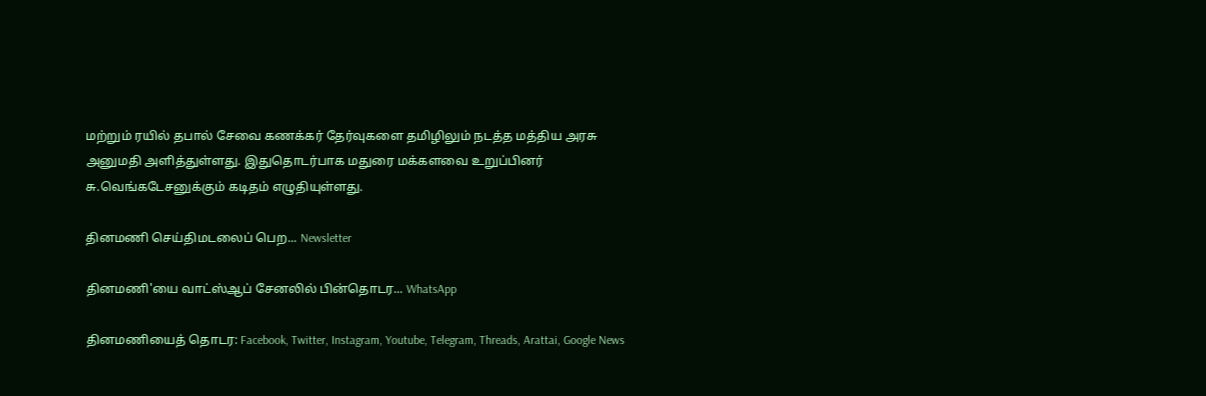மற்றும் ரயில் தபால் சேவை கணக்கர் தேர்வுகளை தமிழிலும் நடத்த மத்திய அரசு அனுமதி அளித்துள்ளது. இதுதொடர்பாக மதுரை மக்களவை உறுப்பினர் சு.வெங்கடேசனுக்கும் கடிதம் எழுதியுள்ளது.

தினமணி செய்திமடலைப் பெற... Newsletter

தினமணி'யை வாட்ஸ்ஆப் சேனலில் பின்தொடர... WhatsApp

தினமணியைத் தொடர: Facebook, Twitter, Instagram, Youtube, Telegram, Threads, Arattai, Google News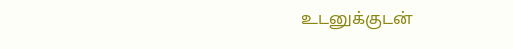உடனுக்குடன்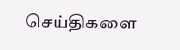செய்திகளை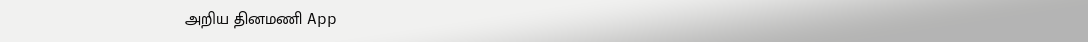அறிய தினமணி App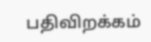பதிவிறக்கம்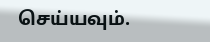செய்யவும்.